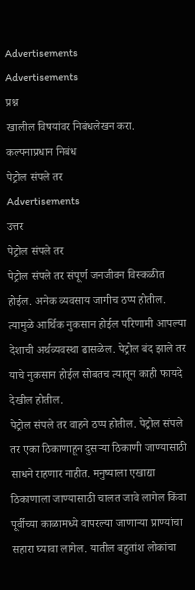Advertisements
Advertisements
प्रश्न
खालील विषयांवर निबंधलेखन करा.
कल्पनाप्रधान निबंध
पेट्रोल संपले तर
Advertisements
उत्तर
पेट्रोल संपले तर
पेट्रोल संपले तर संपूर्ण जनजीवन विस्कळीत होईल. अनेक व्यवसाय जागीच ठप्प होतील. त्यामुळे आर्थिक नुकसान होईल परिणामी आपल्या देशाची अर्थव्यवस्था ढासळेल. पेट्रोल बंद झाले तर याचे नुकसान होईल सोबतच त्यातून काही फायदे देखील होतील.
पेट्रोल संपले तर वाहने ठप्प होतील. पेट्रोल संपले तर एका ठिकाणाहून दुसऱ्या ठिकाणी जाण्यासाठी साधने राहणार नाहीत. मनुष्याला एखाद्या ठिकाणाला जाण्यासाठी चालत जावे लागेल किंवा पूर्वीच्या काळामध्ये वापरल्या जाणाऱ्या प्राण्यांचा सहारा घ्यावा लागेल. यातील बहुतांश लोकांचा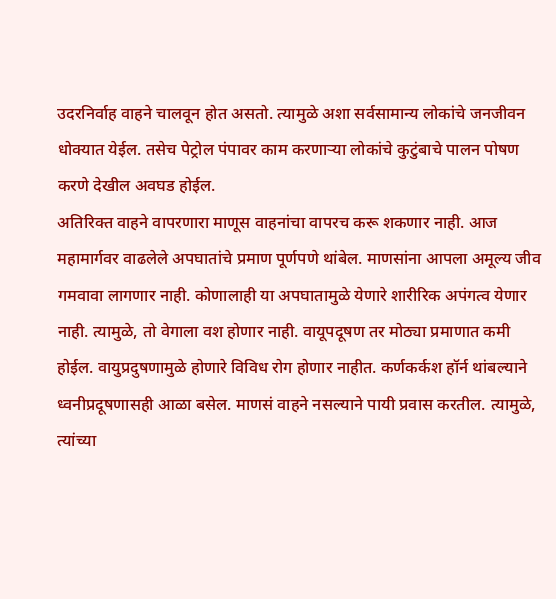उदरनिर्वाह वाहने चालवून होत असतो. त्यामुळे अशा सर्वसामान्य लोकांचे जनजीवन धोक्यात येईल. तसेच पेट्रोल पंपावर काम करणाऱ्या लोकांचे कुटुंबाचे पालन पोषण करणे देखील अवघड होईल.
अतिरिक्त वाहने वापरणारा माणूस वाहनांचा वापरच करू शकणार नाही. आज महामार्गवर वाढलेले अपघातांचे प्रमाण पूर्णपणे थांबेल. माणसांना आपला अमूल्य जीव गमवावा लागणार नाही. कोणालाही या अपघातामुळे येणारे शारीरिक अपंगत्व येणार नाही. त्यामुळे, तो वेगाला वश होणार नाही. वायूपदूषण तर मोठ्या प्रमाणात कमी होईल. वायुप्रदुषणामुळे होणारे विविध रोग होणार नाहीत. कर्णकर्कश हॉर्न थांबल्याने ध्वनीप्रदूषणासही आळा बसेल. माणसं वाहने नसल्याने पायी प्रवास करतील. त्यामुळे, त्यांच्या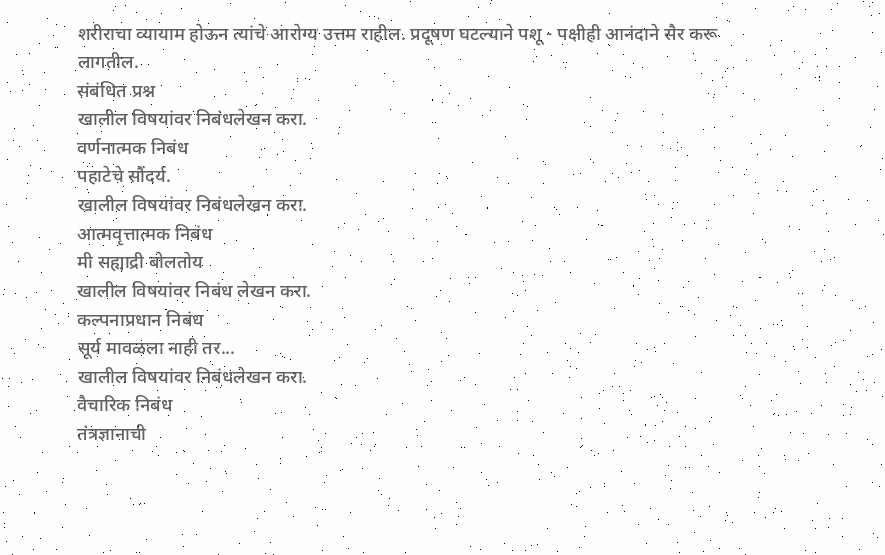शरीराचा व्यायाम होऊन त्यांचे आरोग्य उत्तम राहील. प्रदूषण घटल्याने पशू - पक्षीही आनंदाने सैर करू लागतील.
संबंधित प्रश्न
खालील विषयांवर निबंधलेखन करा.
वर्णनात्मक निबंध
पहाटेचे सौंदर्य.
खालील विषयांवर निबंधलेखन करा.
आत्मवृत्तात्मक निबंध
मी सह्याद्री बोलतोय
खालील विषयांवर निबंध लेखन करा.
कल्पनाप्रधान निबंध
सूर्य मावळला नाही तर...
खालील विषयांवर निबंधलेखन करा.
वैचारिक निबंध
तंत्रज्ञानाची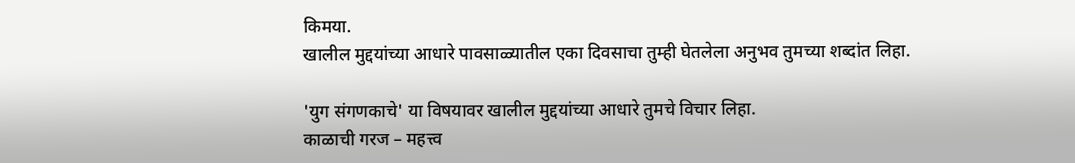किमया.
खालील मुद्दयांच्या आधारे पावसाळ्यातील एका दिवसाचा तुम्ही घेतलेला अनुभव तुमच्या शब्दांत लिहा.

'युग संगणकाचे' या विषयावर खालील मुद्दयांच्या आधारे तुमचे विचार लिहा.
काळाची गरज – महत्त्व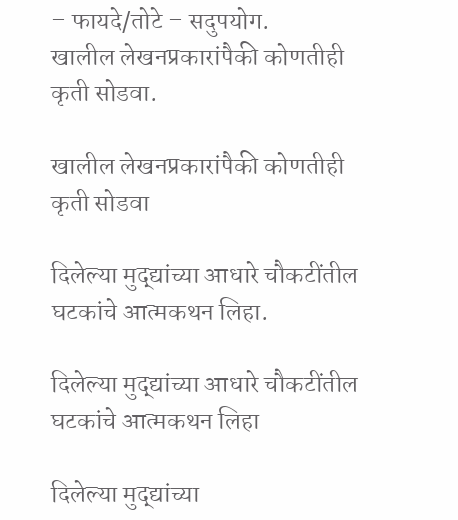– फायदे/तोटे – सदुपयोग.
खालील लेखनप्रकारांपैकी कोणतीही कृती सोडवा.

खालील लेखनप्रकारांपैकी कोणतीही कृती सोडवा

दिलेल्या मुद्द्यांच्या आधारे चौकटींतील घटकांचे आत्मकथन लिहा.

दिलेल्या मुद्द्यांच्या आधारे चौकटींतील घटकांचे आत्मकथन लिहा

दिलेल्या मुद्द्यांच्या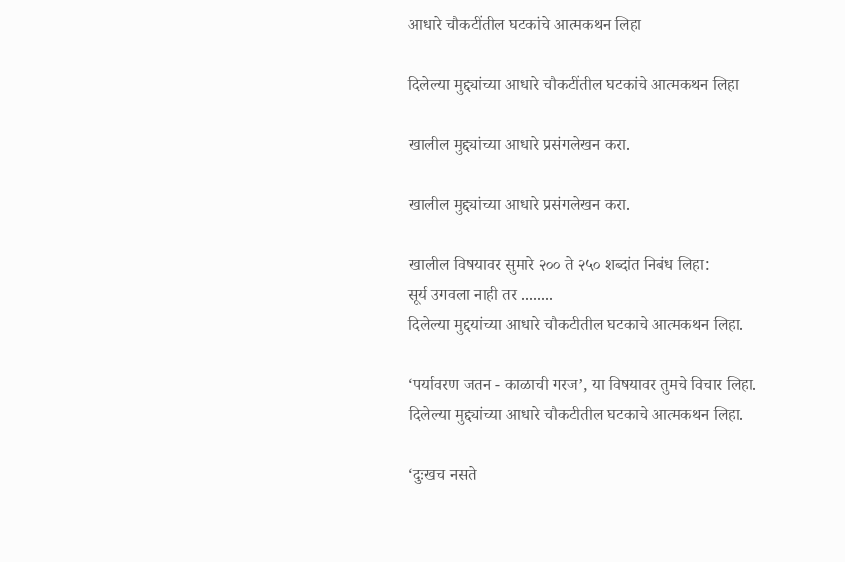आधारे चौकटींतील घटकांचे आत्मकथन लिहा

दिलेल्या मुद्द्यांच्या आधारे चौकटींतील घटकांचे आत्मकथन लिहा

खालील मुद्द्यांच्या आधारे प्रसंगलेखन करा.

खालील मुद्द्यांच्या आधारे प्रसंगलेखन करा.

खालील विषयावर सुमारे २०० ते २५० शब्दांत निबंध लिहा:
सूर्य उगवला नाही तर ........
दिलेल्या मुद्दयांच्या आधारे चौकटीतील घटकाचे आत्मकथन लिहा.

‘पर्यावरण जतन - काळाची गरज’, या विषयावर तुमचे विचार लिहा.
दिलेल्या मुद्द्यांच्या आधारे चौकटीतील घटकाचे आत्मकथन लिहा.

‘दुःखच नसते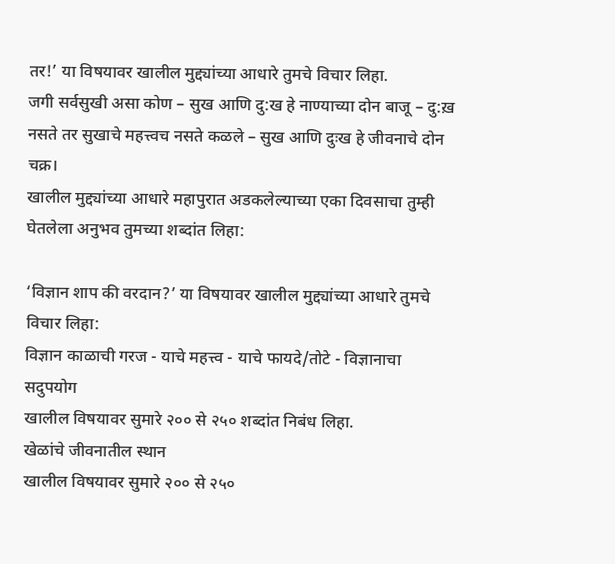तर!’ या विषयावर खालील मुद्द्यांच्या आधारे तुमचे विचार लिहा.
जगी सर्वसुखी असा कोण – सुख आणि दु:ख हे नाण्याच्या दोन बाजू – दु:ख़ नसते तर सुखाचे महत्त्वच नसते कळले – सुख आणि दुःख हे जीवनाचे दोन चक्र।
खालील मुद्द्यांच्या आधारे महापुरात अडकलेल्याच्या एका दिवसाचा तुम्ही घेतलेला अनुभव तुमच्या शब्दांत लिहा:

‘विज्ञान शाप की वरदान?’ या विषयावर खालील मुद्द्यांच्या आधारे तुमचे विचार लिहा:
विज्ञान काळाची गरज - याचे महत्त्व - याचे फायदे/तोटे - विज्ञानाचा सदुपयोग
खालील विषयावर सुमारे २०० से २५० शब्दांत निबंध लिहा.
खेळांचे जीवनातील स्थान
खालील विषयावर सुमारे २०० से २५०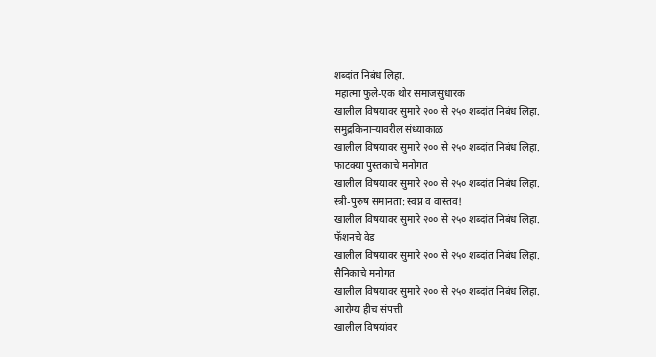शब्दांत निबंध लिहा.
महात्मा फुले-एक थोर समाजसुधारक
खालील विषयावर सुमारे २०० से २५० शब्दांत निबंध लिहा.
समुद्रकिनाऱ्यावरील संध्याकाळ
खालील विषयावर सुमारे २०० से २५० शब्दांत निबंध लिहा.
फाटक्या पुस्तकाचे मनोगत
खालील विषयावर सुमारे २०० से २५० शब्दांत निबंध लिहा.
स्त्री-पुरुष समानता: स्वप्न व वास्तव!
खालील विषयावर सुमारे २०० से २५० शब्दांत निबंध लिहा.
फॅशनचे वेड
खालील विषयावर सुमारे २०० से २५० शब्दांत निबंध लिहा.
सैनिकाचे मनोगत
खालील विषयावर सुमारे २०० से २५० शब्दांत निबंध लिहा.
आरोग्य हीच संपत्ती
खालील विषयांवर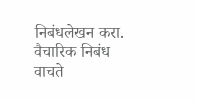निबंधलेखन करा.
वैचारिक निबंध
वाचते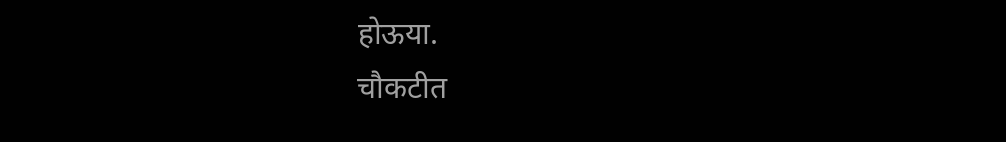होऊया.
चौकटीत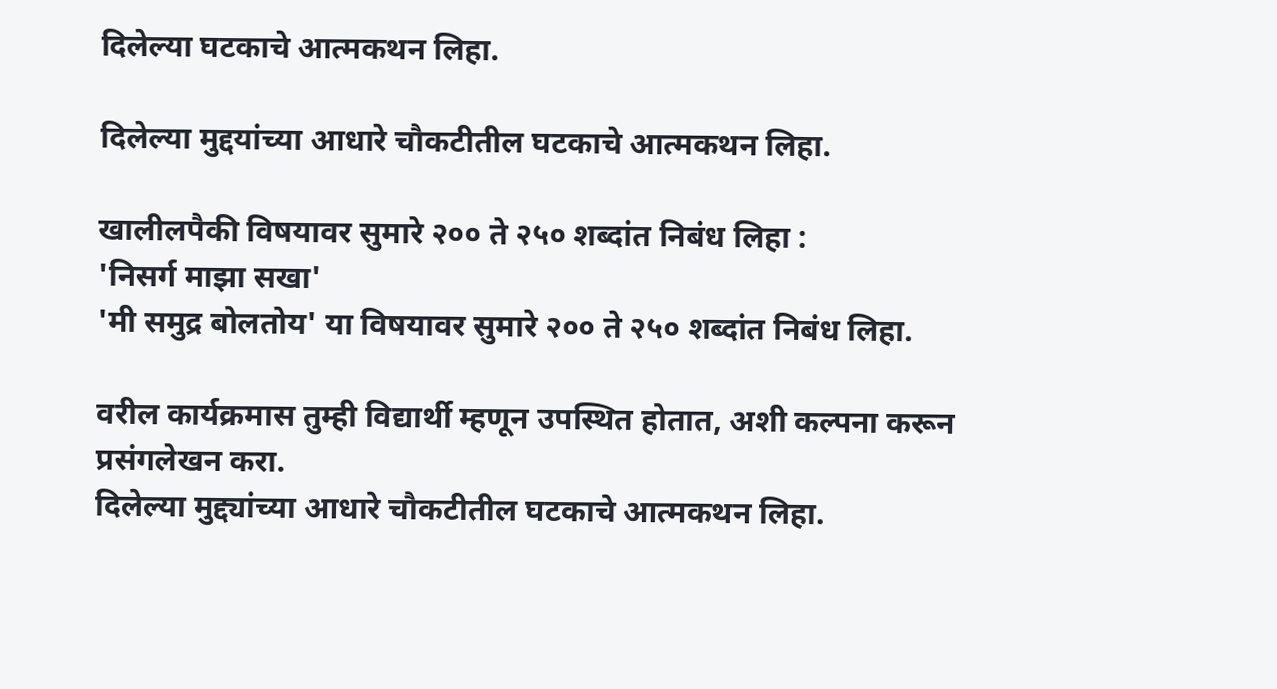दिलेल्या घटकाचे आत्मकथन लिहा.

दिलेल्या मुद्दयांच्या आधारे चौकटीतील घटकाचे आत्मकथन लिहा.

खालीलपैकी विषयावर सुमारे २०० ते २५० शब्दांत निबंध लिहा :
'निसर्ग माझा सखा'
'मी समुद्र बोलतोय' या विषयावर सुमारे २०० ते २५० शब्दांत निबंध लिहा.

वरील कार्यक्रमास तुम्ही विद्यार्थी म्हणून उपस्थित होतात, अशी कल्पना करून प्रसंगलेखन करा.
दिलेल्या मुद्द्यांच्या आधारे चौकटीतील घटकाचे आत्मकथन लिहा.